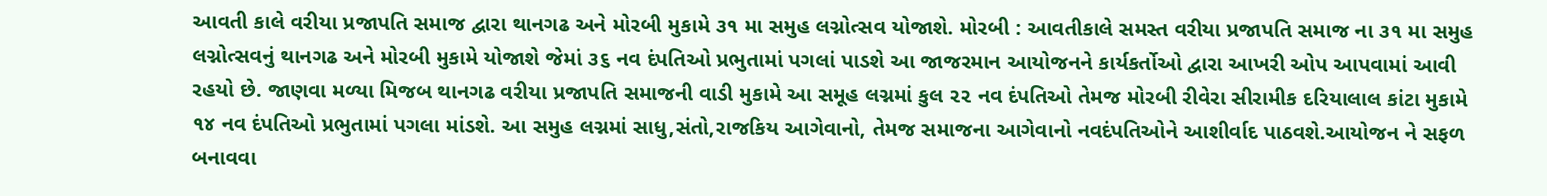આવતી કાલે વરીયા પ્રજાપતિ સમાજ દ્વારા થાનગઢ અને મોરબી મુકામે ૩૧ મા સમુહ લગ્નોત્સવ યોજાશે. મોરબી : આવતીકાલે સમસ્ત વરીયા પ્રજાપતિ સમાજ ના ૩૧ મા સમુહ લગ્નોત્સવનું થાનગઢ અને મોરબી મુકામે યોજાશે જેમાં ૩૬ નવ દંપતિઓ પ્રભુતામાં પગલાં પાડશે આ જાજરમાન આયોજનને કાર્યકર્તોઓ દ્વારા આખરી ઓપ આપવામાં આવી રહયો છે. જાણવા મળ્યા મિજબ થાનગઢ વરીયા પ્રજાપતિ સમાજની વાડી મુકામે આ સમૂહ લગ્નમાં કુલ ૨૨ નવ દંપતિઓ તેમજ મોરબી રીવેરા સીરામીક દરિયાલાલ કાંટા મુકામે ૧૪ નવ દંપતિઓ પ્રભુતામાં પગલા માંડશે. આ સમુહ લગ્નમાં સાધુ,સંતો,રાજકિય આગેવાનો, તેમજ સમાજના આગેવાનો નવદંપતિઓને આશીર્વાદ પાઠવશે.આયોજન ને સફળ બનાવવા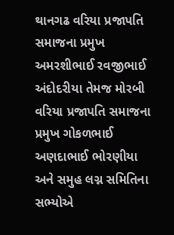થાનગઢ વરિયા પ્રજાપતિ સમાજના પ્રમુખ અમરશીભાઈ રવજીભાઈ અંદોદરીયા તેમજ મોરબી વરિયા પ્રજાપતિ સમાજના પ્રમુખ ગોકળભાઈ અણદાભાઈ ભોરણીયા અને સમુહ લગ્ન સમિતિના સભ્યોએ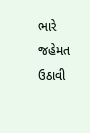ભારે જહેમત ઉઠાવી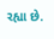રહ્યા છે.